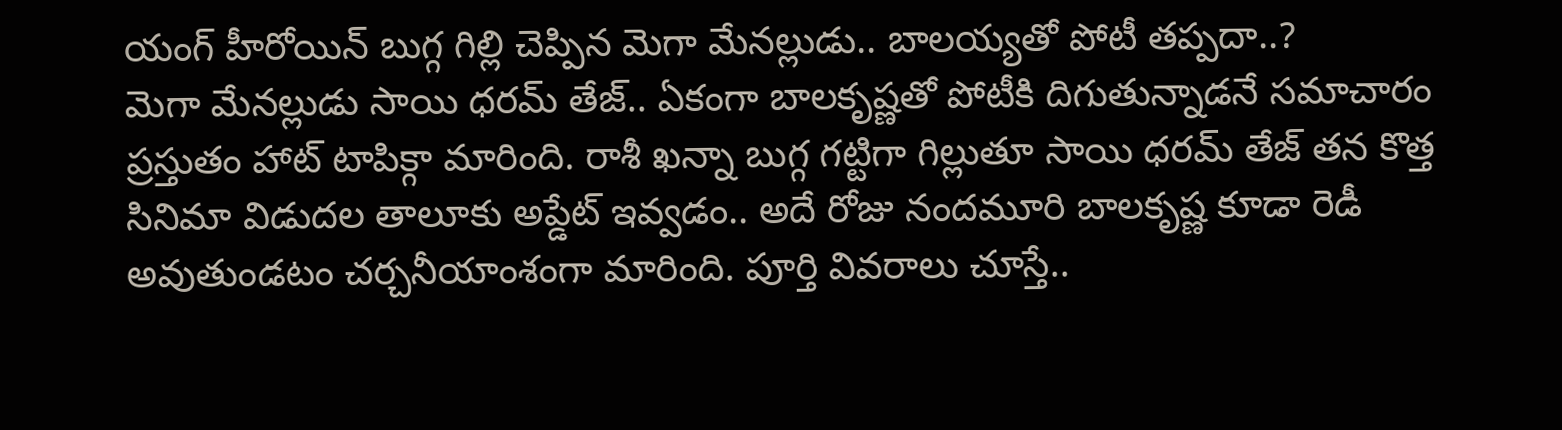యంగ్ హీరోయిన్ బుగ్గ గిల్లి చెప్పిన మెగా మేనల్లుడు.. బాలయ్యతో పోటీ తప్పదా..?
మెగా మేనల్లుడు సాయి ధరమ్ తేజ్.. ఏకంగా బాలకృష్ణతో పోటీకి దిగుతున్నాడనే సమాచారం ప్రస్తుతం హాట్ టాపిక్గా మారింది. రాశీ ఖన్నా బుగ్గ గట్టిగా గిల్లుతూ సాయి ధరమ్ తేజ్ తన కొత్త సినిమా విడుదల తాలూకు అప్డేట్ ఇవ్వడం.. అదే రోజు నందమూరి బాలకృష్ణ కూడా రెడీ అవుతుండటం చర్చనీయాంశంగా మారింది. పూర్తి వివరాలు చూస్తే..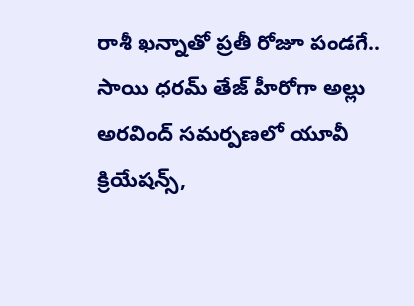రాశీ ఖన్నాతో ప్రతీ రోజూ పండగే..
సాయి ధరమ్ తేజ్ హీరోగా అల్లు అరవింద్ సమర్పణలో యూవీ క్రియేషన్స్,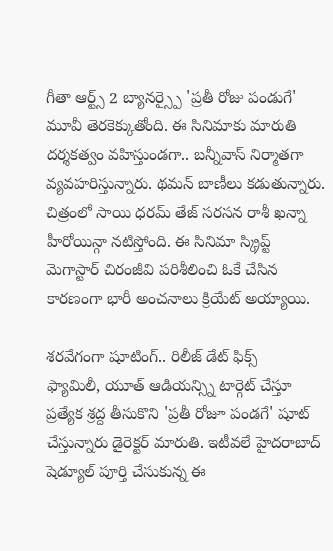గీతా ఆర్ట్స్ 2 బ్యానర్స్పై 'ప్రతీ రోజు పండుగే' మూవీ తెరకెక్కుతోంది. ఈ సినిమాకు మారుతి దర్శకత్వం వహిస్తుండగా.. బన్నీవాస్ నిర్మాతగా వ్యవహరిస్తున్నారు. థమన్ బాణీలు కడుతున్నారు. చిత్రంలో సాయి ధరమ్ తేజ్ సరసన రాశీ ఖన్నా హీరోయిన్గా నటిస్తోంది. ఈ సినిమా స్క్రిప్ట్ మెగాస్టార్ చిరంజీవి పరిశీలించి ఓకే చేసిన కారణంగా భారీ అంచనాలు క్రియేట్ అయ్యాయి.

శరవేగంగా షూటింగ్.. రిలీజ్ డేట్ ఫిక్స్
ఫ్యామిలీ, యూత్ ఆడియన్స్ని టార్గెట్ చేస్తూ ప్రత్యేక శ్రద్ద తీసుకొని 'ప్రతీ రోజూ పండగే' షూట్ చేస్తున్నారు డైరెక్టర్ మారుతి. ఇటీవలే హైదరాబాద్ షెడ్యూల్ పూర్తి చేసుకున్న ఈ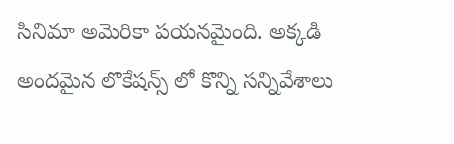సినిమా అమెరికా పయనమైంది. అక్కడి అందమైన లొకేషన్స్ లో కొన్ని సన్నివేశాలు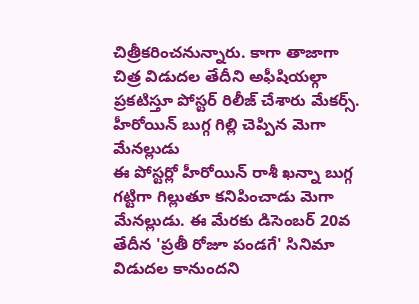చిత్రీకరించనున్నారు. కాగా తాజాగా చిత్ర విడుదల తేదీని అఫీషియల్గా ప్రకటిస్తూ పోస్టర్ రిలీజ్ చేశారు మేకర్స్.
హీరోయిన్ బుగ్గ గిల్లి చెప్పిన మెగా మేనల్లుడు
ఈ పోస్టర్లో హీరోయిన్ రాశీ ఖన్నా బుగ్గ గట్టిగా గిల్లుతూ కనిపించాడు మెగా మేనల్లుడు. ఈ మేరకు డిసెంబర్ 20వ తేదీన 'ప్రతీ రోజూ పండగే' సినిమా విడుదల కానుందని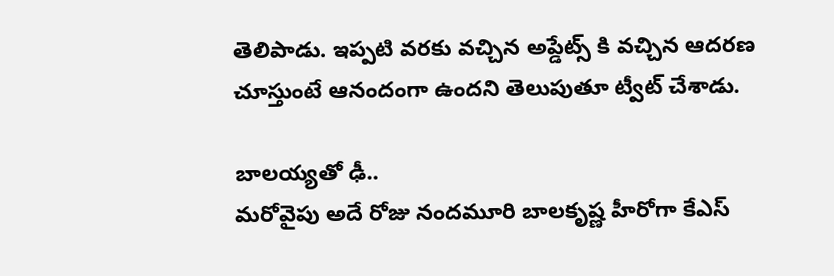తెలిపాడు. ఇప్పటి వరకు వచ్చిన అప్డేట్స్ కి వచ్చిన ఆదరణ చూస్తుంటే ఆనందంగా ఉందని తెలుపుతూ ట్వీట్ చేశాడు.

బాలయ్యతో ఢీ..
మరోవైపు అదే రోజు నందమూరి బాలకృష్ణ హీరోగా కేఎస్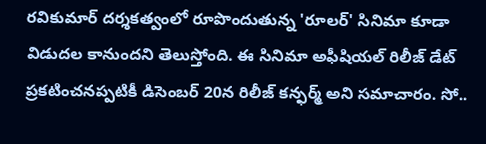రవికుమార్ దర్శకత్వంలో రూపొందుతున్న 'రూలర్' సినిమా కూడా విడుదల కానుందని తెలుస్తోంది. ఈ సినిమా అఫీషియల్ రిలీజ్ డేట్ ప్రకటించనప్పటికీ డిసెంబర్ 20న రిలీజ్ కన్ఫర్మ్ అని సమాచారం. సో..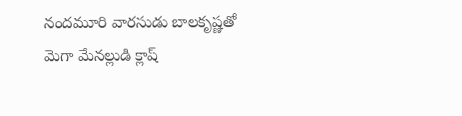నందమూరి వారసుడు బాలకృష్ణతో మెగా మేనల్లుడి క్లాష్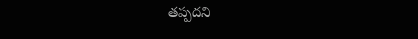తప్పదని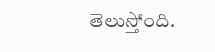తెలుస్తోంది.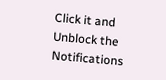Click it and Unblock the Notifications